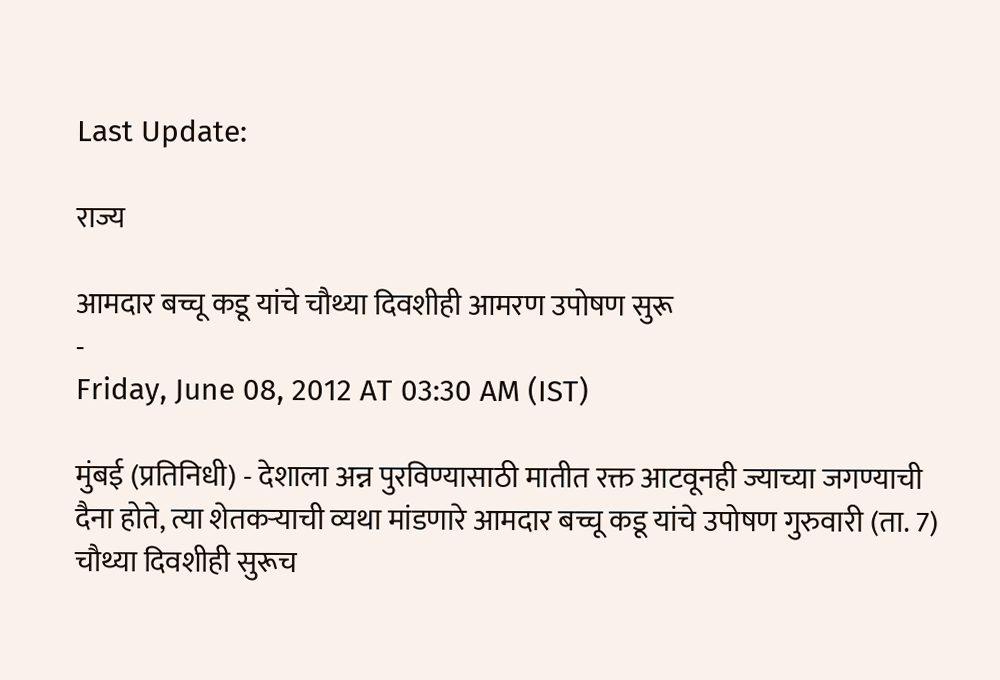Last Update:

राज्य

आमदार बच्चू कडू यांचे चौथ्या दिवशीही आमरण उपोषण सुरू
-
Friday, June 08, 2012 AT 03:30 AM (IST)

मुंबई (प्रतिनिधी) - देशाला अन्न पुरविण्यासाठी मातीत रक्त आटवूनही ज्याच्या जगण्याची दैना होते, त्या शेतकऱ्याची व्यथा मांडणारे आमदार बच्चू कडू यांचे उपोषण गुरुवारी (ता. 7) चौथ्या दिवशीही सुरूच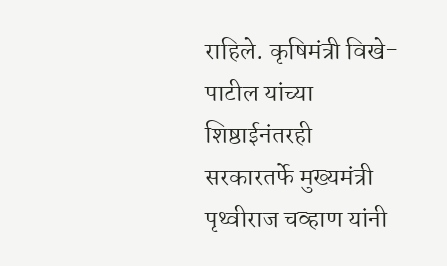राहिले. कृषिमंत्री विखे- पाटील यांच्या शिष्ठाईनंतरही सरकारतर्फे मुख्यमंत्री पृथ्वीराज चव्हाण यांनी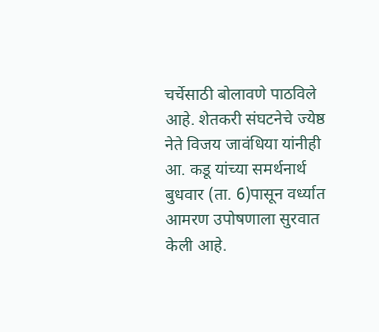चर्चेसाठी बोलावणे पाठविले आहे. शेतकरी संघटनेचे ज्येष्ठ नेते विजय जावंधिया यांनीही आ. कडू यांच्या समर्थनार्थ बुधवार (ता. 6)पासून वर्ध्यात आमरण उपोषणाला सुरवात केली आहे.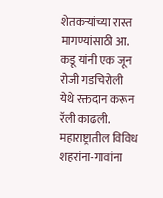शेतकऱ्यांच्या रास्त मागण्यांसाठी आ. कडू यांनी एक जून रोजी गडचिरोली येथे रक्तदान करून रॅली काढली. महाराष्ट्रातील विविध शहरांना-गावांना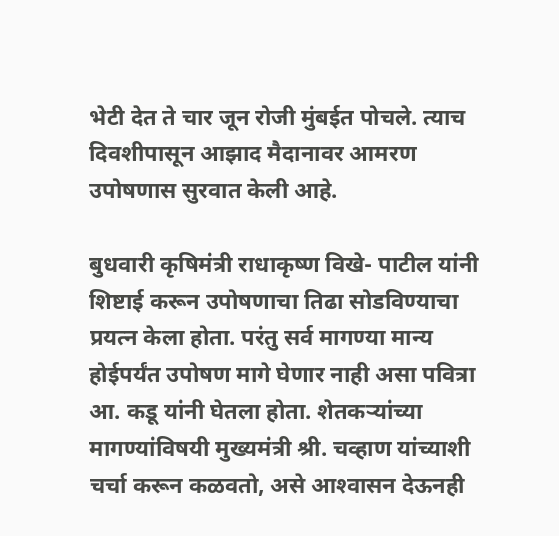भेटी देत ते चार जून रोजी मुंबईत पोचले. त्याच दिवशीपासून आझाद मैदानावर आमरण उपोषणास सुरवात केली आहे.

बुधवारी कृषिमंत्री राधाकृष्ण विखे- पाटील यांनी शिष्टाई करून उपोषणाचा तिढा सोडविण्याचा प्रयत्न केला होता. परंतु सर्व मागण्या मान्य होईपर्यंत उपोषण मागे घेणार नाही असा पवित्रा आ. कडू यांनी घेतला होता. शेतकऱ्यांच्या मागण्यांविषयी मुख्यमंत्री श्री. चव्हाण यांच्याशी चर्चा करून कळवतो, असे आश्‍वासन देऊनही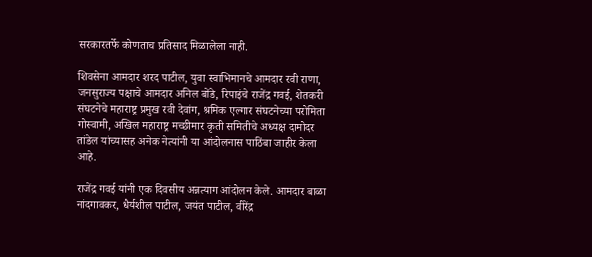सरकारतर्फे कोणताच प्रतिसाद मिळालेला नाही.

शिवसेना आमदार शरद पाटील, युवा स्वाभिमानचे आमदार रवी राणा, जनसुराज्य पक्षाचे आमदार अनिल बोंडे, रिपाइंचे राजेंद्र गवई, शेतकरी संघटनेचे महाराष्ट्र प्रमुख रवी देवांग, श्रमिक एल्गार संघटनेच्या परोमिता गोस्वामी, अखिल महाराष्ट्र मच्छीमार कृती समितीचे अध्यक्ष दामोदर तांडेल यांच्यासह अनेक नेत्यांनी या आंदोलनास पाठिंबा जाहीर केला आहे.

राजेंद्र गवई यांनी एक दिवसीय अन्नत्याग आंदोलन केले. आमदार बाळा नांदगावकर, धैर्यशील पाटील, जयंत पाटील, वीरेंद्र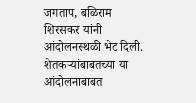जगताप, बळिराम शिरसकर यांनी आंदोलनस्थळी भेट दिली. शेतकऱ्यांबाबतच्या या आंदोलनाबाबत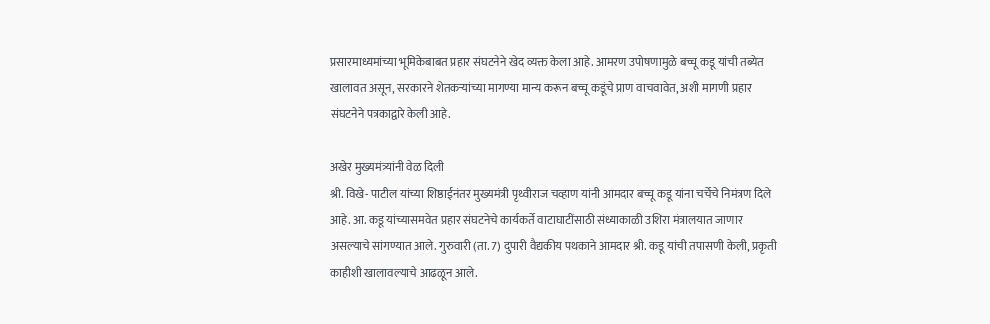प्रसारमाध्यमांच्या भूमिकेबाबत प्रहार संघटनेने खेद व्यक्त केला आहे. आमरण उपोषणामुळे बच्चू कडू यांची तब्येत खालावत असून, सरकारने शेतकऱ्यांच्या मागण्या मान्य करून बच्चू कडूंचे प्राण वाचवावेत, अशी मागणी प्रहार संघटनेने पत्रकाद्वारे केली आहे.

अखेर मुख्यमंत्र्यांनी वेळ दिली
श्री. विखे- पाटील यांच्या शिष्ठाईनंतर मुख्यमंत्री पृथ्वीराज चव्हाण यांनी आमदार बच्चू कडू यांना चर्चेचे निमंत्रण दिले आहे. आ. कडू यांच्यासमवेत प्रहार संघटनेचे कार्यकर्ते वाटाघाटींसाठी संध्याकाळी उशिरा मंत्रालयात जाणार असल्याचे सांगण्यात आले. गुरुवारी (ता. 7) दुपारी वैद्यकीय पथकाने आमदार श्री. कडू यांची तपासणी केली, प्रकृती काहीशी खालावल्याचे आढळून आले.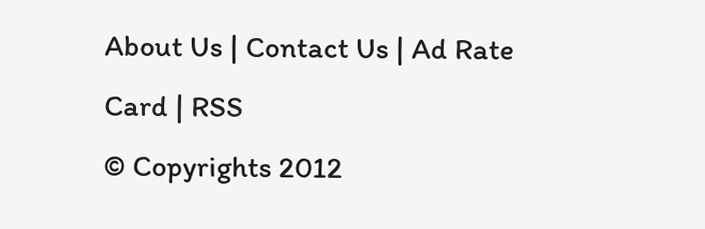About Us | Contact Us | Ad Rate Card | RSS
© Copyrights 2012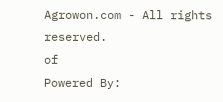Agrowon.com - All rights reserved.
of
Powered By: